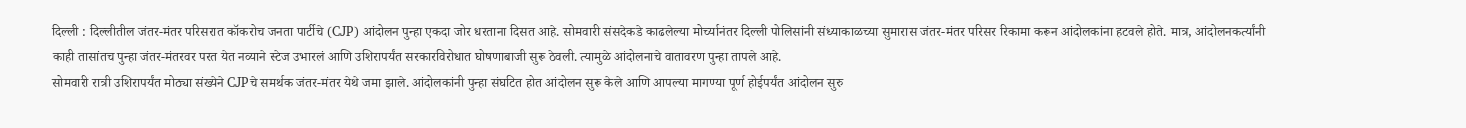दिल्ली : दिल्लीतील जंतर-मंतर परिसरात कॉकरोच जनता पार्टीचे (CJP) आंदोलन पुन्हा एकदा जोर धरताना दिसत आहे. सोमवारी संसदेकडे काढलेल्या मोर्च्यानंतर दिल्ली पोलिसांनी संध्याकाळच्या सुमारास जंतर-मंतर परिसर रिकामा करून आंदोलकांना हटवले होते. मात्र, आंदोलनकर्त्यांनी काही तासांतच पुन्हा जंतर-मंतरवर परत येत नव्याने स्टेज उभारलं आणि उशिरापर्यंत सरकारविरोधात घोषणाबाजी सुरू ठेवली. त्यामुळे आंदोलनाचे वातावरण पुन्हा तापले आहे.
सोमवारी रात्री उशिरापर्यंत मोठ्या संख्येने CJPचे समर्थक जंतर-मंतर येथे जमा झाले. आंदोलकांनी पुन्हा संघटित होत आंदोलन सुरू केले आणि आपल्या मागण्या पूर्ण होईपर्यंत आंदोलन सुरु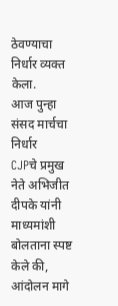ठेवण्याचा निर्धार व्यक्त केला.
आज पुन्हा संसद मार्चचा निर्धार
CJPचे प्रमुख नेते अभिजीत दीपके यांनी माध्यमांशी बोलताना स्पष्ट केले की, आंदोलन मागे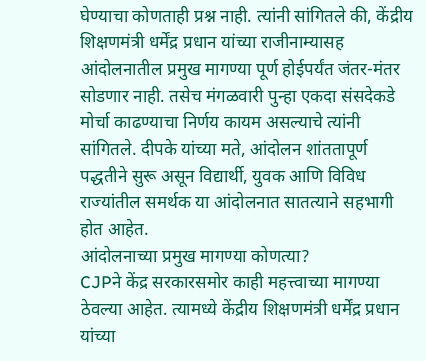घेण्याचा कोणताही प्रश्न नाही. त्यांनी सांगितले की, केंद्रीय शिक्षणमंत्री धर्मेंद्र प्रधान यांच्या राजीनाम्यासह आंदोलनातील प्रमुख मागण्या पूर्ण होईपर्यंत जंतर-मंतर सोडणार नाही. तसेच मंगळवारी पुन्हा एकदा संसदेकडे मोर्चा काढण्याचा निर्णय कायम असल्याचे त्यांनी सांगितले. दीपके यांच्या मते, आंदोलन शांततापूर्ण पद्धतीने सुरू असून विद्यार्थी, युवक आणि विविध राज्यांतील समर्थक या आंदोलनात सातत्याने सहभागी होत आहेत.
आंदोलनाच्या प्रमुख मागण्या कोणत्या?
CJPने केंद्र सरकारसमोर काही महत्त्वाच्या मागण्या ठेवल्या आहेत. त्यामध्ये केंद्रीय शिक्षणमंत्री धर्मेंद्र प्रधान यांच्या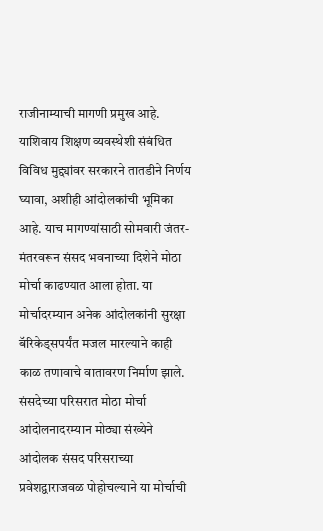राजीनाम्याची मागणी प्रमुख आहे. याशिवाय शिक्षण व्यवस्थेशी संबंधित विविध मुद्द्यांवर सरकारने तातडीने निर्णय घ्यावा, अशीही आंदोलकांची भूमिका आहे. याच मागण्यांसाठी सोमवारी जंतर-मंतरवरून संसद भवनाच्या दिशेने मोठा मोर्चा काढण्यात आला होता. या मोर्चादरम्यान अनेक आंदोलकांनी सुरक्षा बॅरिकेड्सपर्यंत मजल मारल्याने काही काळ तणावाचे वातावरण निर्माण झाले.
संसदेच्या परिसरात मोठा मोर्चा
आंदोलनादरम्यान मोठ्या संख्येने आंदोलक संसद परिसराच्या प्रवेशद्वाराजवळ पोहोचल्याने या मोर्चाची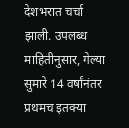देशभरात चर्चा झाली. उपलब्ध माहितीनुसार, गेल्या सुमारे 14 वर्षांनंतर प्रथमच इतक्या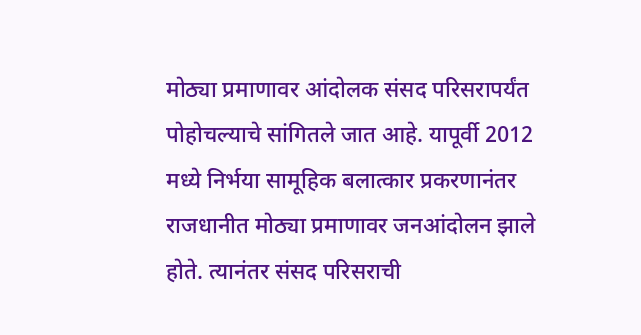मोठ्या प्रमाणावर आंदोलक संसद परिसरापर्यंत पोहोचल्याचे सांगितले जात आहे. यापूर्वी 2012 मध्ये निर्भया सामूहिक बलात्कार प्रकरणानंतर राजधानीत मोठ्या प्रमाणावर जनआंदोलन झाले होते. त्यानंतर संसद परिसराची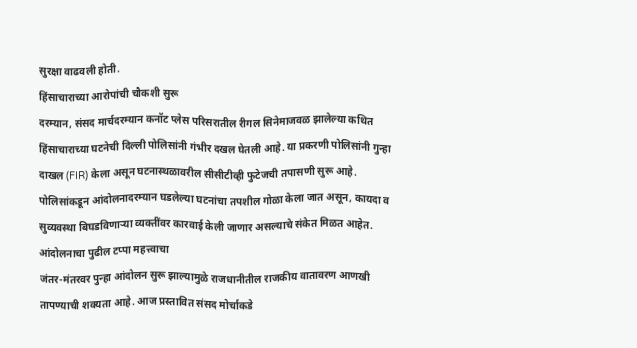सुरक्षा वाढवली होती.
हिंसाचाराच्या आरोपांची चौकशी सुरू
दरम्यान, संसद मार्चदरम्यान कनॉट प्लेस परिसरातील रीगल सिनेमाजवळ झालेल्या कथित हिंसाचाराच्या घटनेची दिल्ली पोलिसांनी गंभीर दखल घेतली आहे. या प्रकरणी पोलिसांनी गुन्हा दाखल (FIR) केला असून घटनास्थळावरील सीसीटीव्ही फुटेजची तपासणी सुरू आहे. पोलिसांकडून आंदोलनादरम्यान घडलेल्या घटनांचा तपशील गोळा केला जात असून, कायदा व सुव्यवस्था बिघडविणाऱ्या व्यक्तींवर कारवाई केली जाणार असल्याचे संकेत मिळत आहेत.
आंदोलनाचा पुढील टप्पा महत्त्वाचा
जंतर-मंतरवर पुन्हा आंदोलन सुरू झाल्यामुळे राजधानीतील राजकीय वातावरण आणखी तापण्याची शक्यता आहे. आज प्रस्तावित संसद मोर्चाकडे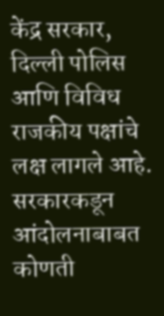केंद्र सरकार, दिल्ली पोलिस आणि विविध राजकीय पक्षांचे लक्ष लागले आहे. सरकारकडून आंदोलनाबाबत कोणती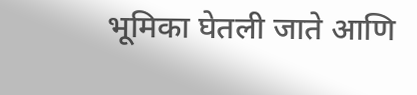भूमिका घेतली जाते आणि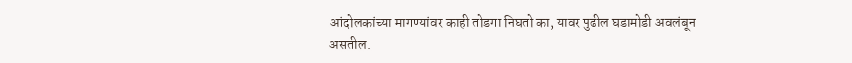आंदोलकांच्या मागण्यांवर काही तोडगा निघतो का, यावर पुढील घडामोडी अवलंबून असतील.